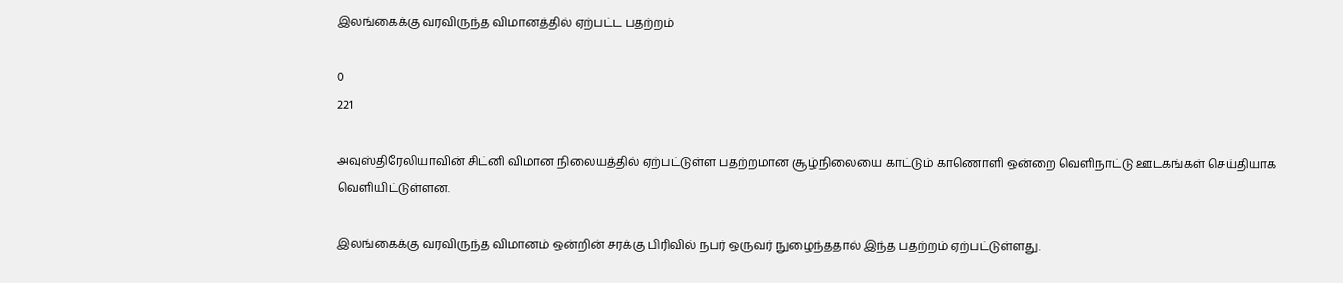இலங்கைக்கு வரவிருந்த விமானத்தில் ஏற்பட்ட பதற்றம்

0
221

அவுஸ்திரேலியாவின் சிட்னி விமான நிலையத்தில் ஏற்பட்டுள்ள பதற்றமான சூழ்நிலையை காட்டும் காணொளி ஒன்றை வெளிநாட்டு ஊடகங்கள் செய்தியாக வெளியிட்டுள்ளன.

இலங்கைக்கு வரவிருந்த விமானம் ஒன்றின் சரக்கு பிரிவில் நபர் ஒருவர் நுழைந்ததால் இந்த பதற்றம் ஏற்பட்டுள்ளது.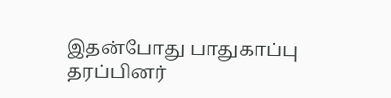இதன்போது பாதுகாப்பு தரப்பினர்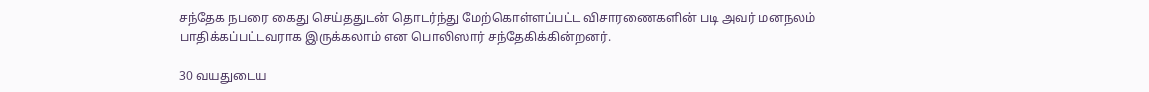சந்தேக நபரை கைது செய்ததுடன் தொடர்ந்து மேற்கொள்ளப்பட்ட விசாரணைகளின் படி அவர் மனநலம் பாதிக்கப்பட்டவராக இருக்கலாம் என பொலிஸார் சந்தேகிக்கின்றனர்.

30 வயதுடைய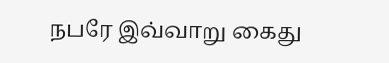நபரே இவ்வாறு கைது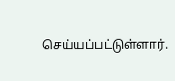செய்யப்பட்டுள்ளார்.